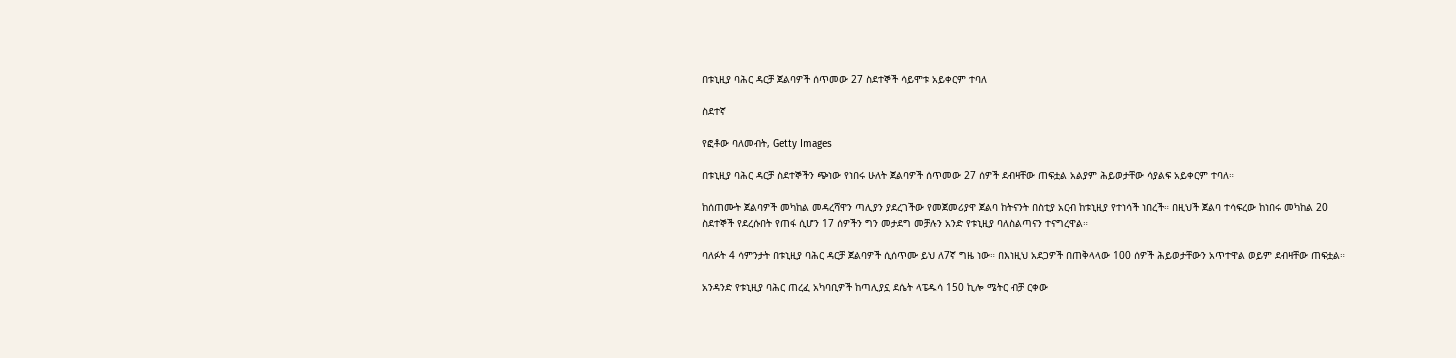በቱኒዚያ ባሕር ዳርቻ ጀልባዎች ሰጥመው 27 ስደተኞች ሳይሞቱ አይቀርም ተባለ

ስደተኛ

የፎቶው ባለመብት, Getty Images

በቱኒዚያ ባሕር ዳርቻ ስደተኞችን ጭነው የነበሩ ሁለት ጀልባዎች ሰጥመው 27 ሰዎች ደብዛቸው ጠፍቷል አልያም ሕይወታቸው ሳያልፍ አይቀርም ተባለ።

ከሰጠሙት ጀልባዎች መካከል መዳረሻዋን ጣሊያን ያደረገችው የመጀመሪያዋ ጀልባ ከትናንት በስቲያ አርብ ከቱኒዚያ የተነሳች ነበረች። በዚህች ጀልባ ተሳፍረው ከነበሩ መካከል 20 ስደተኞች የደረሱበት የጠፋ ሲሆን 17 ሰዎችን ግን መታደግ መቻሉን አንድ የቱኒዚያ ባለስልጣናን ተናግረዋል።

ባለፉት 4 ሳምንታት በቱኒዚያ ባሕር ዳርቻ ጀልባዎች ሲሰጥሙ ይህ ለ7ኛ ግዜ ነው። በእነዚህ አደጋዎች በጠቅላላው 100 ሰዎች ሕይወታቸውን አጥተዋል ወይም ደብዛቸው ጠፍቷል።

አንዳንድ የቱኒዚያ ባሕር ጠረፈ አካባቢዎች ከጣሊያኗ ደሴት ላፔዱሳ 150 ኪሎ ሜትር ብቻ ርቀው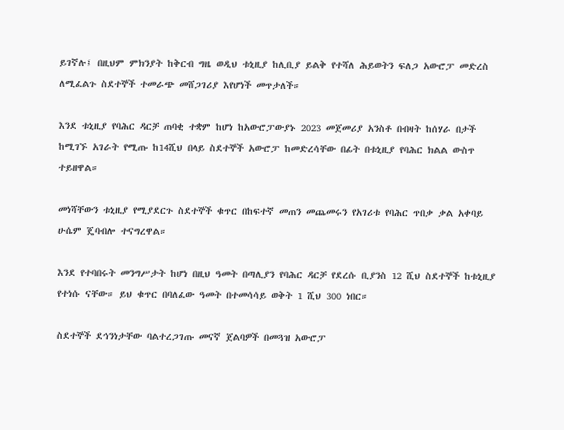ይገኛሉ፤ በዚህም ምክንያት ከቅርብ ግዜ ወዲህ ቱኒዚያ ከሊቢያ ይልቅ የተሻለ ሕይወትን ፍለጋ አውሮፓ መድረስ ለሚፈልጉ ስደተኞች ተመራጭ መሸጋገሪያ እየሆነች መጥታለች።

እንደ ቱኒዚያ የባሕር ዳርቻ ጠባቂ ተቋም ከሆነ ከአውሮፓውያኑ 2023 መጀመሪያ አንስቶ በብዛት ከሰሃራ በታች ከሚገኙ አገራት የሚጡ ከ14ሺህ በላይ ስደተኞች አውሮፓ ከመድረሳቸው በፊት በቱኒዚያ የባሕር ክልል ውስጥ ተይዘዋል።

መነሻቸውን ቱኒዚያ የሚያደርጉ ስደተኞች ቁጥር በከፍተኛ መጠን መጨመሩን የአገሪቱ የባሕር ጥበቃ ቃል አቀባይ ሁሴም ጄባብሎ ተናግረዋል።

እንደ የተባበሩት መንግሥታት ከሆነ በዚህ ዓመት በጣሊያን የባሕር ዳርቻ የደረሱ ቢያንስ 12 ሺህ ስደተኞች ከቱኒዚያ የተነሱ ናቸው። ይህ ቁጥር በባለፈው ዓመት በተመሳሳይ ወቅት 1 ሺህ 300 ነበር።

ስደተኞች ደኅንነታቸው ባልተረጋገጡ መናኛ ጀልባዎች በመጓዝ አውሮፓ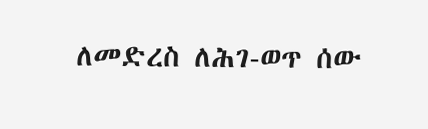ለመድረስ ለሕገ-ወጥ ሰው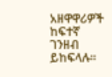አዘዋዋሪዎች ከፍተኛ ገንዘብ ይከፍላሉ።